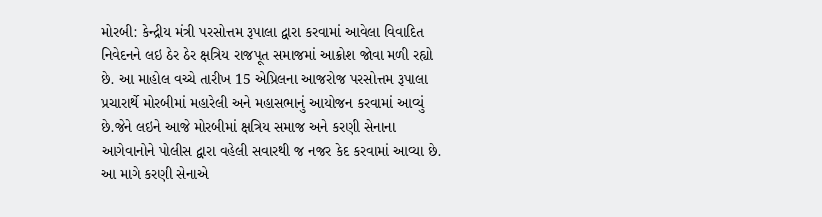મોરબી: કેન્દ્રીય મંત્રી પરસોત્તમ રૂપાલા દ્વારા કરવામાં આવેલા વિવાદિત નિવેદનને લઇ ઠેર ઠેર ક્ષત્રિય રાજપૂત સમાજમાં આક્રોશ જોવા મળી રહ્યો છે. આ માહોલ વચ્ચે તારીખ 15 એપ્રિલના આજરોજ પરસોત્તમ રૂપાલા પ્રચારાર્થે મોરબીમાં મહારેલી અને મહાસભાનું આયોજન કરવામાં આવ્યું છે.જેને લઇને આજે મોરબીમાં ક્ષત્રિય સમાજ અને કરણી સેનાના આગેવાનોને પોલીસ દ્વારા વહેલી સવારથી જ નજર કેદ કરવામાં આવ્યા છે. આ માગે કરણી સેનાએ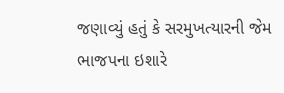જણાવ્યું હતું કે સરમુખત્યારની જેમ ભાજપના ઇશારે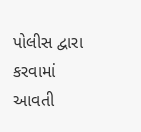પોલીસ દ્વારા કરવામાં આવતી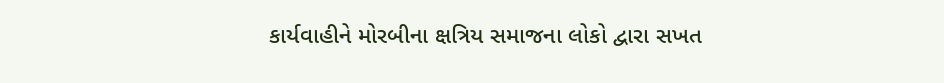કાર્યવાહીને મોરબીના ક્ષત્રિય સમાજના લોકો દ્વારા સખત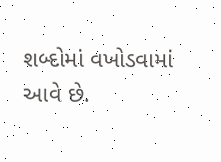શબ્દોમાં વખોડવામાં આવે છે.